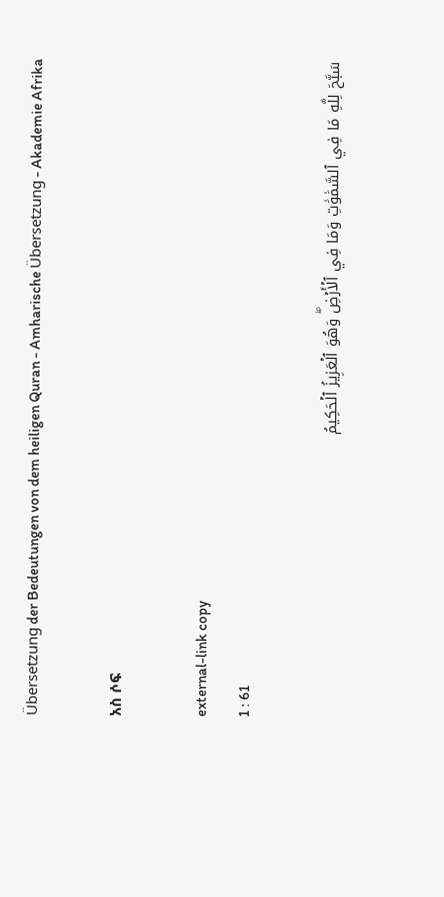Übersetzung der Bedeutungen von dem heiligen Quran - Amharische Übersetzung - Akademie Afrika

አስ ሶፍ

external-link copy
1 : 61

سَبَّحَ لِلَّهِ مَا فِي ٱلسَّمَٰوَٰتِ وَمَا فِي ٱلۡأَرۡضِۖ وَهُوَ ٱلۡعَزِيزُ ٱلۡحَكِيمُ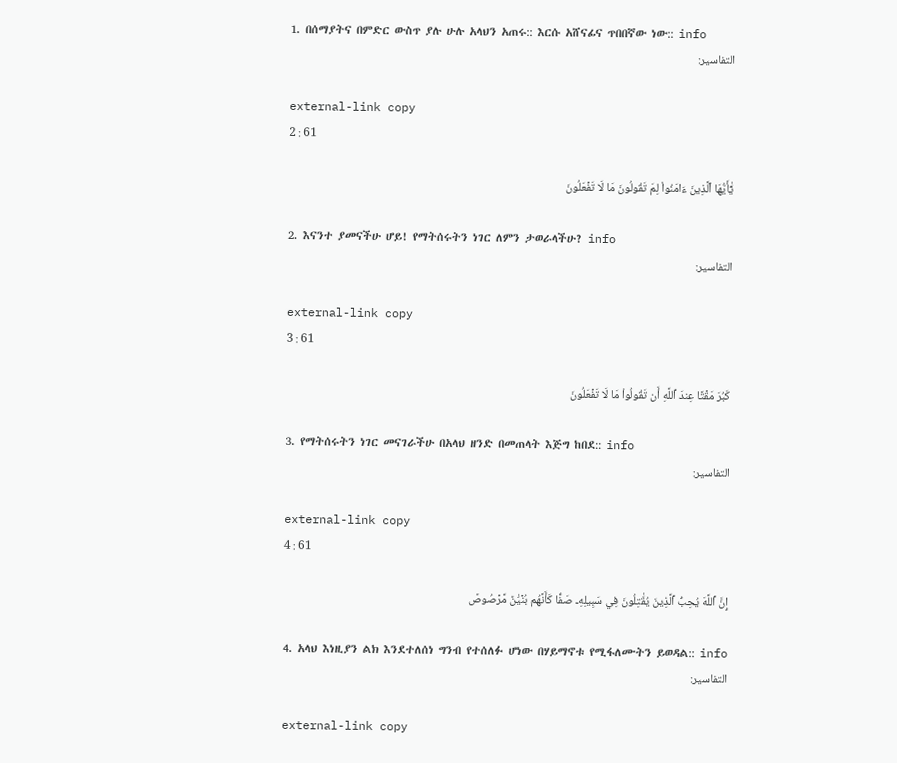1. በሰማያትና በምድር ውስጥ ያሉ ሁሉ አላህን አጠሩ:: እርሱ አሸናፊና ጥበበኛው ነው:: info
التفاسير:

external-link copy
2 : 61

يَٰٓأَيُّهَا ٱلَّذِينَ ءَامَنُواْ لِمَ تَقُولُونَ مَا لَا تَفۡعَلُونَ

2. እናንተ ያመናችሁ ሆይ! የማትሰሩትን ነገር ለምን ታወራላችሁ? info
التفاسير:

external-link copy
3 : 61

كَبُرَ مَقۡتًا عِندَ ٱللَّهِ أَن تَقُولُواْ مَا لَا تَفۡعَلُونَ

3. የማትሰሩትን ነገር መናገራችሁ በአላህ ዘንድ በመጠላት እጅግ ከበደ:: info
التفاسير:

external-link copy
4 : 61

إِنَّ ٱللَّهَ يُحِبُّ ٱلَّذِينَ يُقَٰتِلُونَ فِي سَبِيلِهِۦ صَفّٗا كَأَنَّهُم بُنۡيَٰنٞ مَّرۡصُوصٞ

4. አላህ እነዚያን ልክ እንደተለሰነ ግንብ የተሰለፉ ሆነው በሃይማኖቱ የሚፋለሙትን ይወዳል:: info
التفاسير:

external-link copy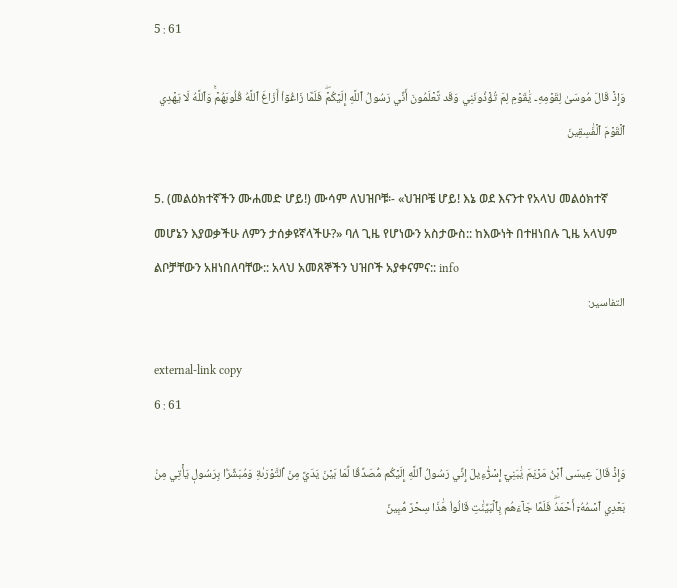5 : 61

وَإِذۡ قَالَ مُوسَىٰ لِقَوۡمِهِۦ يَٰقَوۡمِ لِمَ تُؤۡذُونَنِي وَقَد تَّعۡلَمُونَ أَنِّي رَسُولُ ٱللَّهِ إِلَيۡكُمۡۖ فَلَمَّا زَاغُوٓاْ أَزَاغَ ٱللَّهُ قُلُوبَهُمۡۚ وَٱللَّهُ لَا يَهۡدِي ٱلۡقَوۡمَ ٱلۡفَٰسِقِينَ

5. (መልዕክተኛችን ሙሐመድ ሆይ!) ሙሳም ለህዝቦቹ፡- «ህዝቦቼ ሆይ! እኔ ወደ እናንተ የአላህ መልዕክተኛ መሆኔን እያወቃችሁ ለምን ታሰቃዩኛላችሁ?» ባለ ጊዜ የሆነውን አስታውስ:: ከእውነት በተዘነበሉ ጊዜ አላህም ልቦቻቸውን አዘነበለባቸው:: አላህ አመጸኞችን ህዝቦች አያቀናምና:: info
التفاسير:

external-link copy
6 : 61

وَإِذۡ قَالَ عِيسَى ٱبۡنُ مَرۡيَمَ يَٰبَنِيٓ إِسۡرَٰٓءِيلَ إِنِّي رَسُولُ ٱللَّهِ إِلَيۡكُم مُّصَدِّقٗا لِّمَا بَيۡنَ يَدَيَّ مِنَ ٱلتَّوۡرَىٰةِ وَمُبَشِّرَۢا بِرَسُولٖ يَأۡتِي مِنۢ بَعۡدِي ٱسۡمُهُۥٓ أَحۡمَدُۖ فَلَمَّا جَآءَهُم بِٱلۡبَيِّنَٰتِ قَالُواْ هَٰذَا سِحۡرٞ مُّبِينٞ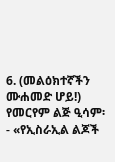6. (መልዕክተኛችን ሙሐመድ ሆይ!) የመርየም ልጅ ዒሳም፡- «የኢስራኢል ልጆች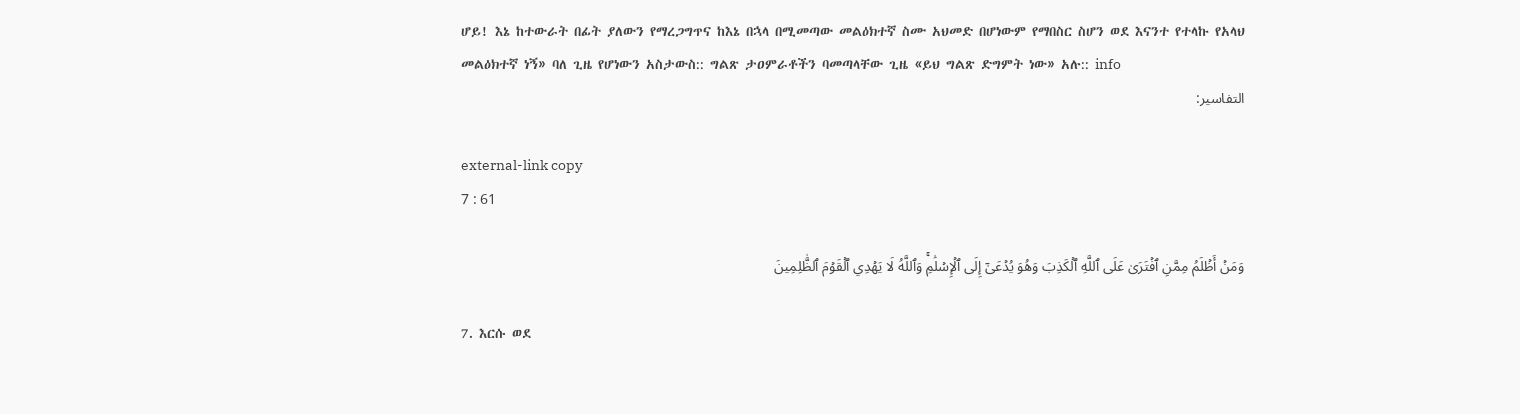ሆይ! እኔ ከተውራት በፊት ያለውን የማረጋግጥና ከእኔ በኋላ በሚመጣው መልዕክተኛ ስሙ አህመድ በሆነውም የማበስር ስሆን ወደ እናንተ የተላኩ የአላህ መልዕክተኛ ነኝ» ባለ ጊዜ የሆነውን አስታውስ:: ግልጽ ታዐምራቶችን ባመጣላቸው ጊዜ «ይህ ግልጽ ድግምት ነው» አሉ:: info
التفاسير:

external-link copy
7 : 61

وَمَنۡ أَظۡلَمُ مِمَّنِ ٱفۡتَرَىٰ عَلَى ٱللَّهِ ٱلۡكَذِبَ وَهُوَ يُدۡعَىٰٓ إِلَى ٱلۡإِسۡلَٰمِۚ وَٱللَّهُ لَا يَهۡدِي ٱلۡقَوۡمَ ٱلظَّٰلِمِينَ

7. እርሱ ወደ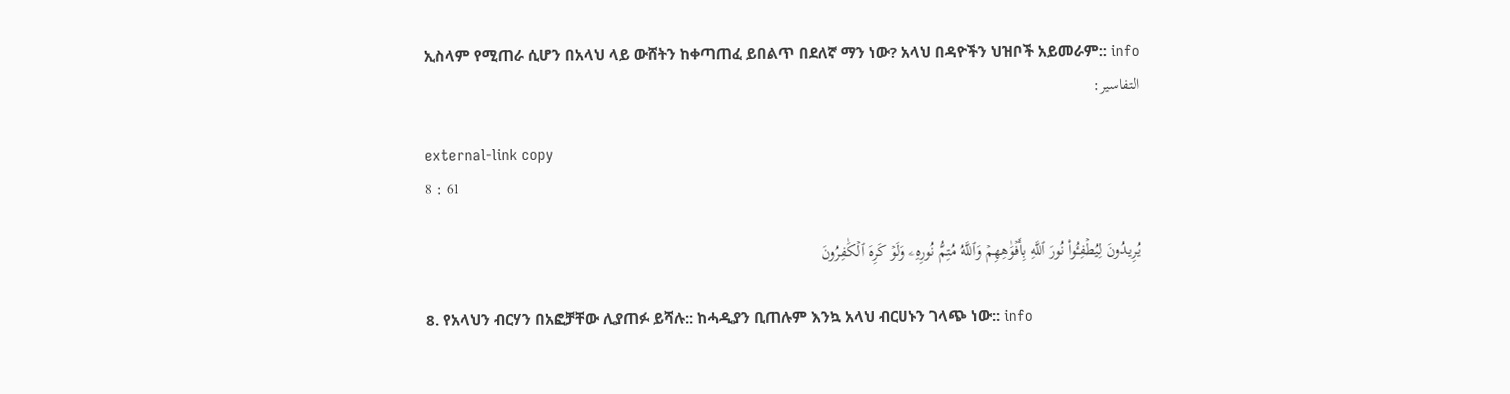ኢስላም የሚጠራ ሲሆን በአላህ ላይ ውሸትን ከቀጣጠፈ ይበልጥ በደለኛ ማን ነው? አላህ በዳዮችን ህዝቦች አይመራም:: info
التفاسير:

external-link copy
8 : 61

يُرِيدُونَ لِيُطۡفِـُٔواْ نُورَ ٱللَّهِ بِأَفۡوَٰهِهِمۡ وَٱللَّهُ مُتِمُّ نُورِهِۦ وَلَوۡ كَرِهَ ٱلۡكَٰفِرُونَ

8. የአላህን ብርሃን በአፎቻቸው ሊያጠፉ ይሻሉ:: ከሓዲያን ቢጠሉም እንኳ አላህ ብርሀኑን ገላጭ ነው:: info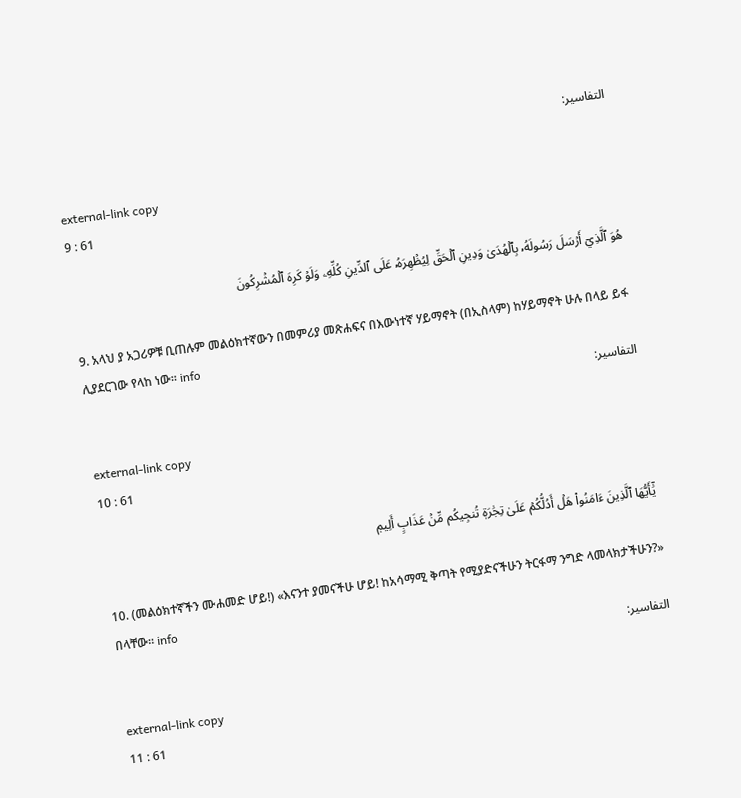التفاسير:

external-link copy
9 : 61

هُوَ ٱلَّذِيٓ أَرۡسَلَ رَسُولَهُۥ بِٱلۡهُدَىٰ وَدِينِ ٱلۡحَقِّ لِيُظۡهِرَهُۥ عَلَى ٱلدِّينِ كُلِّهِۦ وَلَوۡ كَرِهَ ٱلۡمُشۡرِكُونَ

9. አላህ ያ አጋሪዎቹ ቢጠሉም መልዕክተኛውን በመምሪያ መጽሐፍና በእውነተኛ ሃይማኖት (በኢስላም) ከሃይማኖት ሁሉ በላይ ይፋ ሊያደርገው የላከ ነው፡፡ info
التفاسير:

external-link copy
10 : 61

يَٰٓأَيُّهَا ٱلَّذِينَ ءَامَنُواْ هَلۡ أَدُلُّكُمۡ عَلَىٰ تِجَٰرَةٖ تُنجِيكُم مِّنۡ عَذَابٍ أَلِيمٖ

10. (መልዕክተኛችን ሙሐመድ ሆይ!) «እናንተ ያመናችሁ ሆይ! ከአሳማሚ ቅጣት የሚያድናችሁን ትርፋማ ንግድ ላመላክታችሁን?» በላቸው። info
التفاسير:

external-link copy
11 : 61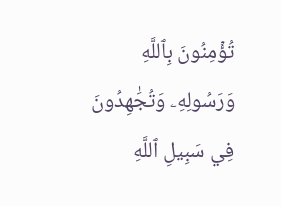تُؤۡمِنُونَ بِٱللَّهِ وَرَسُولِهِۦ وَتُجَٰهِدُونَ فِي سَبِيلِ ٱللَّهِ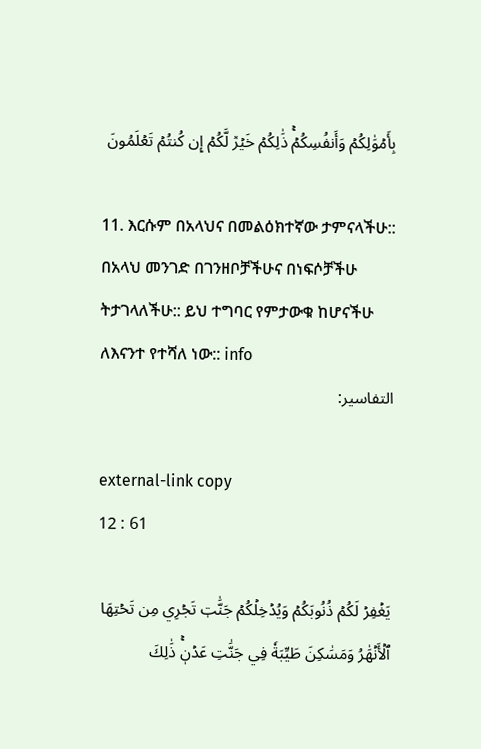بِأَمۡوَٰلِكُمۡ وَأَنفُسِكُمۡۚ ذَٰلِكُمۡ خَيۡرٞ لَّكُمۡ إِن كُنتُمۡ تَعۡلَمُونَ

11. እርሱም በአላህና በመልዕክተኛው ታምናላችሁ:: በአላህ መንገድ በገንዘቦቻችሁና በነፍሶቻችሁ ትታገላለችሁ:: ይህ ተግባር የምታውቁ ከሆናችሁ ለእናንተ የተሻለ ነው:: info
التفاسير:

external-link copy
12 : 61

يَغۡفِرۡ لَكُمۡ ذُنُوبَكُمۡ وَيُدۡخِلۡكُمۡ جَنَّٰتٖ تَجۡرِي مِن تَحۡتِهَا ٱلۡأَنۡهَٰرُ وَمَسَٰكِنَ طَيِّبَةٗ فِي جَنَّٰتِ عَدۡنٖۚ ذَٰلِكَ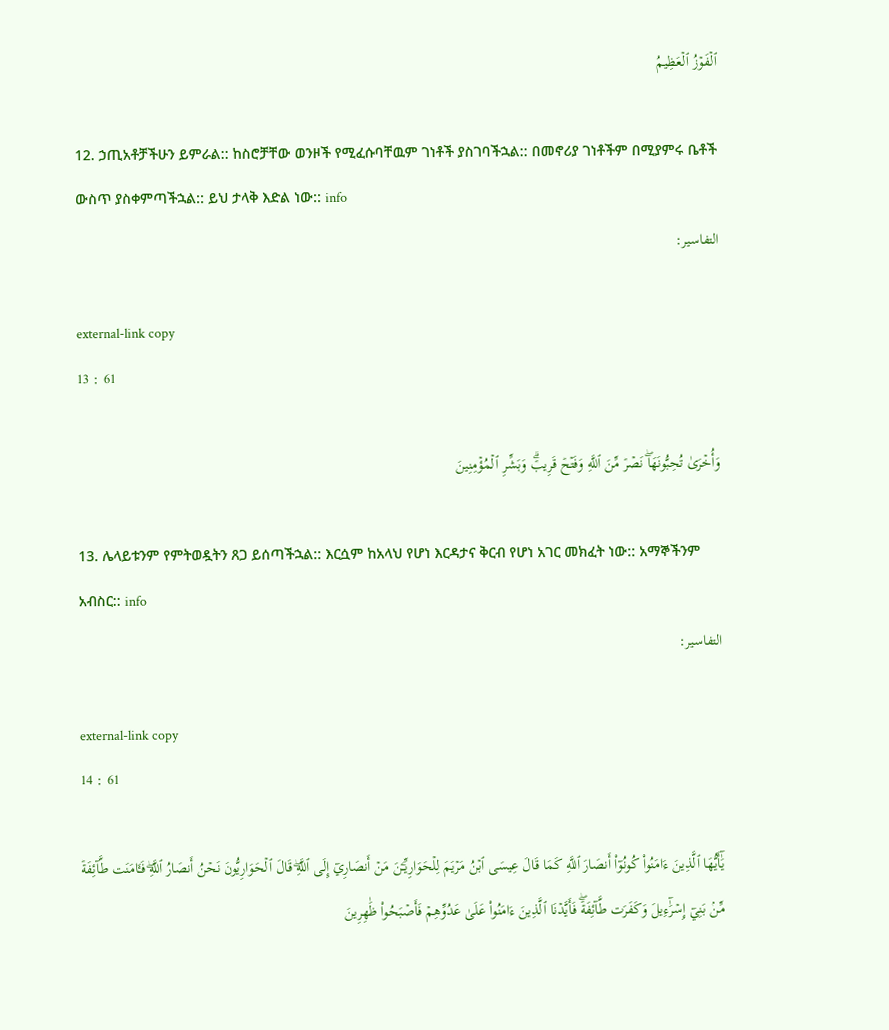ٱلۡفَوۡزُ ٱلۡعَظِيمُ

12. ኃጢአቶቻችሁን ይምራል:: ከስሮቻቸው ወንዞች የሚፈሱባቸዉም ገነቶች ያስገባችኋል:: በመኖሪያ ገነቶችም በሚያምሩ ቤቶች ውስጥ ያስቀምጣችኋል:: ይህ ታላቅ እድል ነው:: info
التفاسير:

external-link copy
13 : 61

وَأُخۡرَىٰ تُحِبُّونَهَاۖ نَصۡرٞ مِّنَ ٱللَّهِ وَفَتۡحٞ قَرِيبٞۗ وَبَشِّرِ ٱلۡمُؤۡمِنِينَ

13. ሌላይቱንም የምትወዷትን ጸጋ ይሰጣችኋል:: እርሷም ከአላህ የሆነ እርዳታና ቅርብ የሆነ አገር መክፈት ነው:: አማኞችንም አብስር:: info
التفاسير:

external-link copy
14 : 61

يَٰٓأَيُّهَا ٱلَّذِينَ ءَامَنُواْ كُونُوٓاْ أَنصَارَ ٱللَّهِ كَمَا قَالَ عِيسَى ٱبۡنُ مَرۡيَمَ لِلۡحَوَارِيِّـۧنَ مَنۡ أَنصَارِيٓ إِلَى ٱللَّهِۖ قَالَ ٱلۡحَوَارِيُّونَ نَحۡنُ أَنصَارُ ٱللَّهِۖ فَـَٔامَنَت طَّآئِفَةٞ مِّنۢ بَنِيٓ إِسۡرَٰٓءِيلَ وَكَفَرَت طَّآئِفَةٞۖ فَأَيَّدۡنَا ٱلَّذِينَ ءَامَنُواْ عَلَىٰ عَدُوِّهِمۡ فَأَصۡبَحُواْ ظَٰهِرِينَ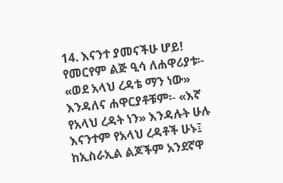14. እናንተ ያመናችሁ ሆይ! የመርየም ልጅ ዒሳ ለሐዋሪያቱ፡- «ወደ አላህ ረዳቴ ማን ነው» እንዳለና ሐዋርያቶቹም፡- «እኛ የአላህ ረዳት ነን» እንዳሉት ሁሉ እናንተም የአላህ ረዳቶች ሁኑ፤ ከኢስራኢል ልጆችም አንደኛዋ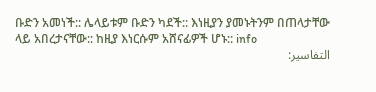ቡድን አመነች:: ሌላይቱም ቡድን ካደች:: እነዚያን ያመኑትንም በጠላታቸው ላይ አበረታናቸው:: ከዚያ እነርሱም አሸናፊዎች ሆኑ:: info
التفاسير: